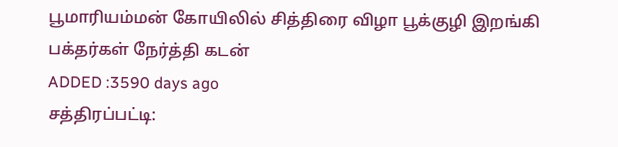பூமாரியம்மன் கோயிலில் சித்திரை விழா பூக்குழி இறங்கி பக்தர்கள் நேர்த்தி கடன்
ADDED :3590 days ago
சத்திரப்பட்டி: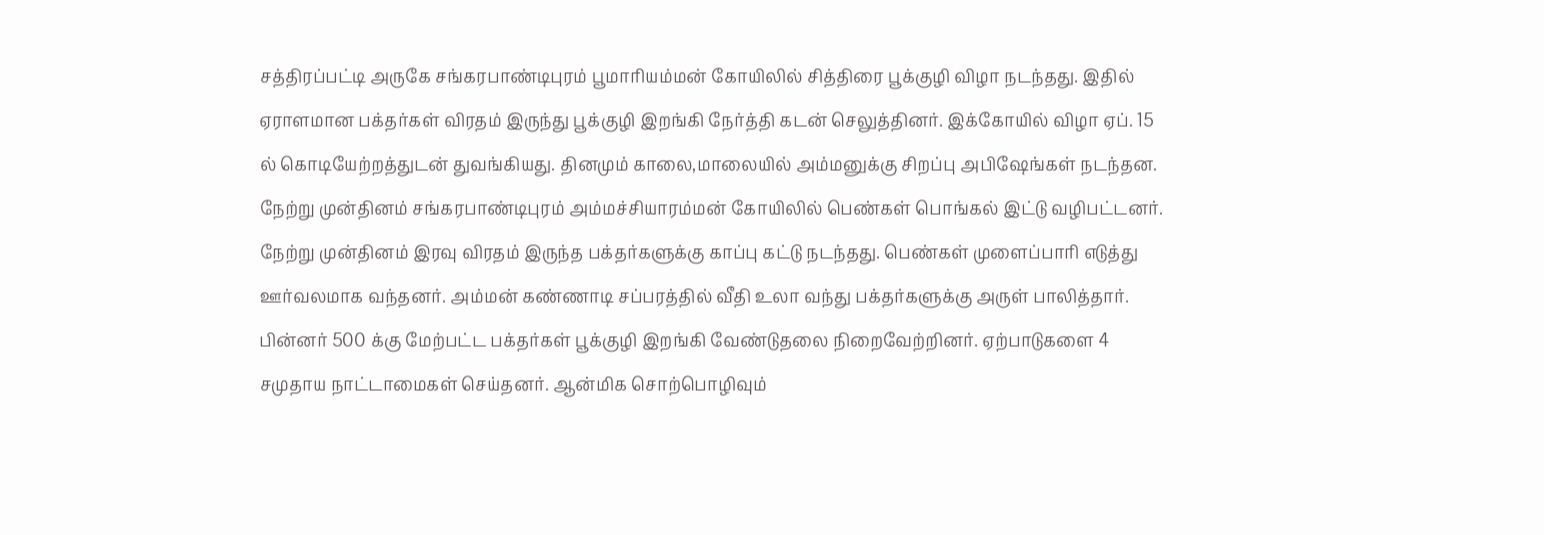சத்திரப்பட்டி அருகே சங்கரபாண்டிபுரம் பூமாரியம்மன் கோயிலில் சித்திரை பூக்குழி விழா நடந்தது. இதில் ஏராளமான பக்தர்கள் விரதம் இருந்து பூக்குழி இறங்கி நேர்த்தி கடன் செலுத்தினர். இக்கோயில் விழா ஏப். 15 ல் கொடியேற்றத்துடன் துவங்கியது. தினமும் காலை,மாலையில் அம்மனுக்கு சிறப்பு அபிஷேங்கள் நடந்தன. நேற்று முன்தினம் சங்கரபாண்டிபுரம் அம்மச்சியாரம்மன் கோயிலில் பெண்கள் பொங்கல் இட்டு வழிபட்டனர். நேற்று முன்தினம் இரவு விரதம் இருந்த பக்தர்களுக்கு காப்பு கட்டு நடந்தது. பெண்கள் முளைப்பாரி எடுத்து ஊர்வலமாக வந்தனர். அம்மன் கண்ணாடி சப்பரத்தில் வீதி உலா வந்து பக்தர்களுக்கு அருள் பாலித்தார். பின்னர் 500 க்கு மேற்பட்ட பக்தர்கள் பூக்குழி இறங்கி வேண்டுதலை நிறைவேற்றினர். ஏற்பாடுகளை 4 சமுதாய நாட்டாமைகள் செய்தனர். ஆன்மிக சொற்பொழிவும்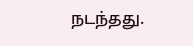நடந்தது.